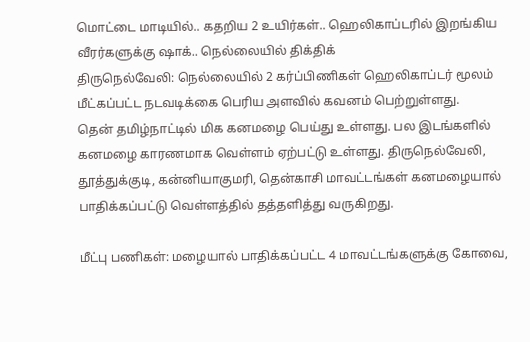மொட்டை மாடியில்.. கதறிய 2 உயிர்கள்.. ஹெலிகாப்டரில் இறங்கிய வீரர்களுக்கு ஷாக்.. நெல்லையில் திக்திக்
திருநெல்வேலி: நெல்லையில் 2 கர்ப்பிணிகள் ஹெலிகாப்டர் மூலம் மீட்கப்பட்ட நடவடிக்கை பெரிய அளவில் கவனம் பெற்றுள்ளது.
தென் தமிழ்நாட்டில் மிக கனமழை பெய்து உள்ளது. பல இடங்களில் கனமழை காரணமாக வெள்ளம் ஏற்பட்டு உள்ளது. திருநெல்வேலி, தூத்துக்குடி, கன்னியாகுமரி, தென்காசி மாவட்டங்கள் கனமழையால் பாதிக்கப்பட்டு வெள்ளத்தில் தத்தளித்து வருகிறது.

மீட்பு பணிகள்: மழையால் பாதிக்கப்பட்ட 4 மாவட்டங்களுக்கு கோவை,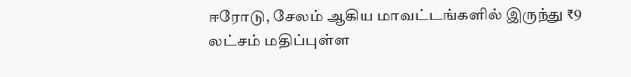ஈரோடு, சேலம் ஆகிய மாவட்டங்களில் இருந்து ₹9 லட்சம் மதிப்புள்ள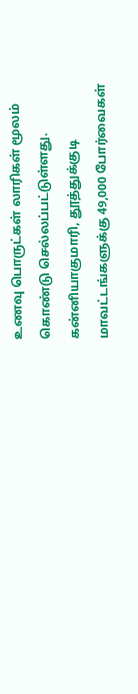உணவு பொருட்கள் லாரிகள் மூலம் கொண்டு செல்லப்பட்டுள்ளது. கன்னியாகுமாரி, தூத்துக்குடி மாவட்டங்களுக்கு 49,000 போர்வைகள்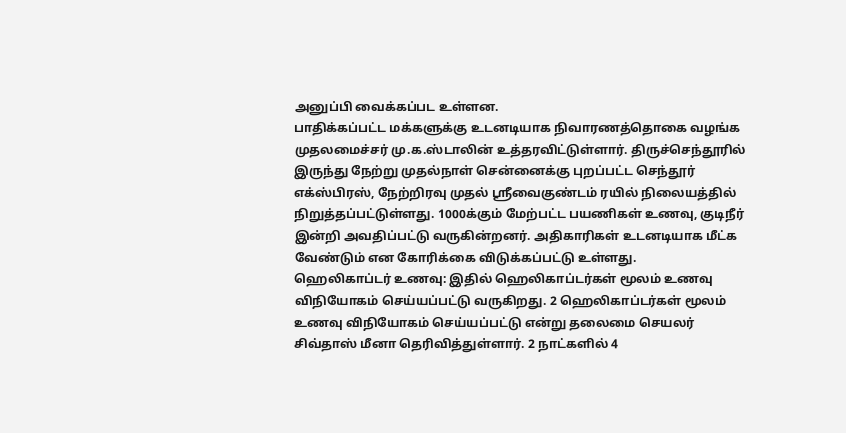அனுப்பி வைக்கப்பட உள்ளன.
பாதிக்கப்பட்ட மக்களுக்கு உடனடியாக நிவாரணத்தொகை வழங்க முதலமைச்சர் மு.க.ஸ்டாலின் உத்தரவிட்டுள்ளார். திருச்செந்தூரில் இருந்து நேற்று முதல்நாள் சென்னைக்கு புறப்பட்ட செந்தூர் எக்ஸ்பிரஸ், நேற்றிரவு முதல் ஸ்ரீவைகுண்டம் ரயில் நிலையத்தில் நிறுத்தப்பட்டுள்ளது. 1000க்கும் மேற்பட்ட பயணிகள் உணவு, குடிநீர் இன்றி அவதிப்பட்டு வருகின்றனர். அதிகாரிகள் உடனடியாக மீட்க வேண்டும் என கோரிக்கை விடுக்கப்பட்டு உள்ளது.
ஹெலிகாப்டர் உணவு: இதில் ஹெலிகாப்டர்கள் மூலம் உணவு விநியோகம் செய்யப்பட்டு வருகிறது. 2 ஹெலிகாப்டர்கள் மூலம் உணவு விநியோகம் செய்யப்பட்டு என்று தலைமை செயலர் சிவ்தாஸ் மீனா தெரிவித்துள்ளார். 2 நாட்களில் 4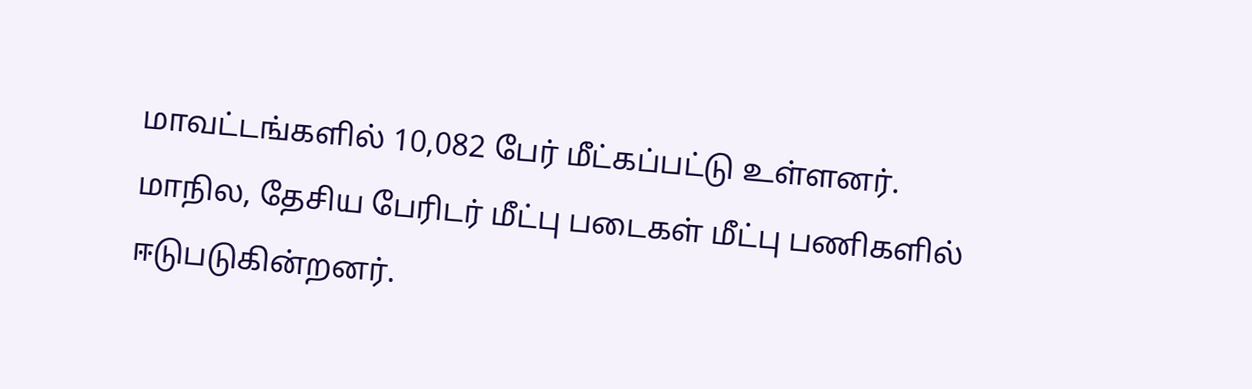மாவட்டங்களில் 10,082 பேர் மீட்கப்பட்டு உள்ளனர்.
மாநில, தேசிய பேரிடர் மீட்பு படைகள் மீட்பு பணிகளில் ஈடுபடுகின்றனர்.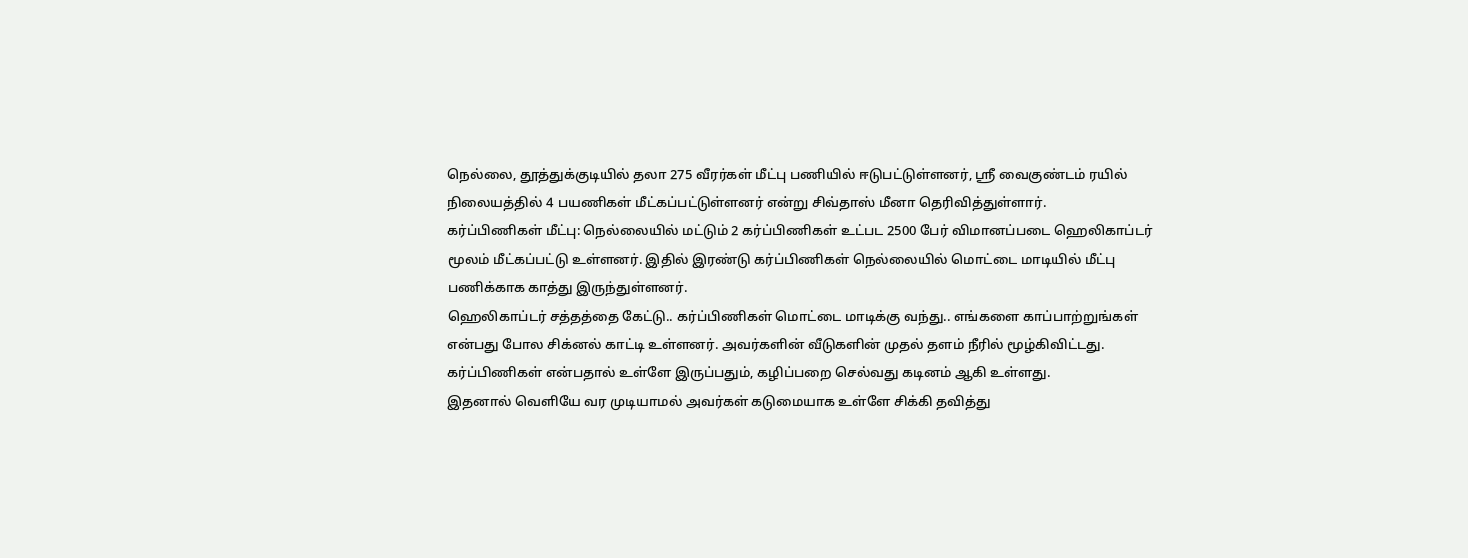நெல்லை, தூத்துக்குடியில் தலா 275 வீரர்கள் மீட்பு பணியில் ஈடுபட்டுள்ளனர், ஶ்ரீ வைகுண்டம் ரயில் நிலையத்தில் 4 பயணிகள் மீட்கப்பட்டுள்ளனர் என்று சிவ்தாஸ் மீனா தெரிவித்துள்ளார்.
கர்ப்பிணிகள் மீட்பு: நெல்லையில் மட்டும் 2 கர்ப்பிணிகள் உட்பட 2500 பேர் விமானப்படை ஹெலிகாப்டர் மூலம் மீட்கப்பட்டு உள்ளனர். இதில் இரண்டு கர்ப்பிணிகள் நெல்லையில் மொட்டை மாடியில் மீட்பு பணிக்காக காத்து இருந்துள்ளனர்.
ஹெலிகாப்டர் சத்தத்தை கேட்டு.. கர்ப்பிணிகள் மொட்டை மாடிக்கு வந்து.. எங்களை காப்பாற்றுங்கள் என்பது போல சிக்னல் காட்டி உள்ளனர். அவர்களின் வீடுகளின் முதல் தளம் நீரில் மூழ்கிவிட்டது. கர்ப்பிணிகள் என்பதால் உள்ளே இருப்பதும், கழிப்பறை செல்வது கடினம் ஆகி உள்ளது.
இதனால் வெளியே வர முடியாமல் அவர்கள் கடுமையாக உள்ளே சிக்கி தவித்து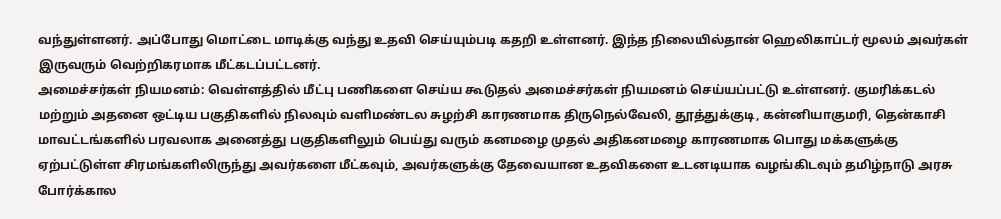வந்துள்ளனர். அப்போது மொட்டை மாடிக்கு வந்து உதவி செய்யும்படி கதறி உள்ளனர். இந்த நிலையில்தான் ஹெலிகாப்டர் மூலம் அவர்கள் இருவரும் வெற்றிகரமாக மீட்கடப்பட்டனர்.
அமைச்சர்கள் நியமனம்: வெள்ளத்தில் மீட்பு பணிகளை செய்ய கூடுதல் அமைச்சர்கள் நியமனம் செய்யப்பட்டு உள்ளனர். குமரிக்கடல் மற்றும் அதனை ஒட்டிய பகுதிகளில் நிலவும் வளிமண்டல சுழற்சி காரணமாக திருநெல்வேலி, தூத்துக்குடி, கன்னியாகுமரி, தென்காசி மாவட்டங்களில் பரவலாக அனைத்து பகுதிகளிலும் பெய்து வரும் கனமழை முதல் அதிகனமழை காரணமாக பொது மக்களுக்கு ஏற்பட்டுள்ள சிரமங்களிலிருந்து அவர்களை மீட்கவும், அவர்களுக்கு தேவையான உதவிகளை உடனடியாக வழங்கிடவும் தமிழ்நாடு அரசு போர்க்கால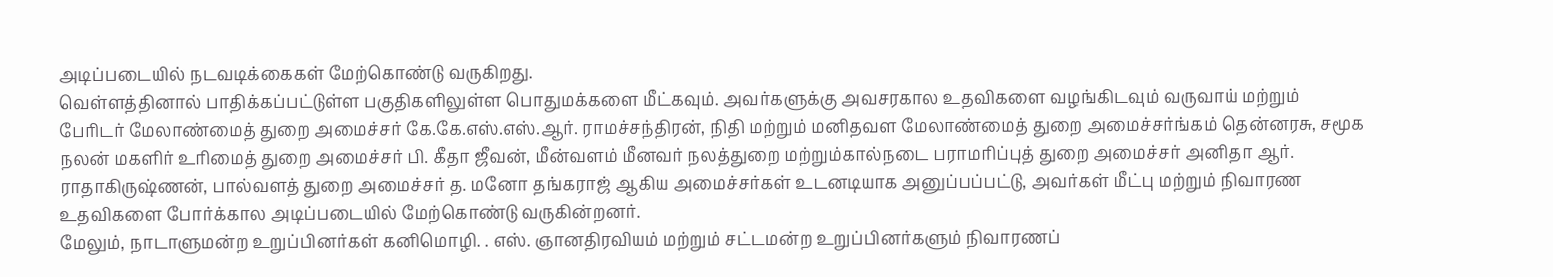அடிப்படையில் நடவடிக்கைகள் மேற்கொண்டு வருகிறது.
வெள்ளத்தினால் பாதிக்கப்பட்டுள்ள பகுதிகளிலுள்ள பொதுமக்களை மீட்கவும். அவர்களுக்கு அவசரகால உதவிகளை வழங்கிடவும் வருவாய் மற்றும் பேரிடர் மேலாண்மைத் துறை அமைச்சர் கே.கே.எஸ்.எஸ்.ஆர். ராமச்சந்திரன், நிதி மற்றும் மனிதவள மேலாண்மைத் துறை அமைச்சர்ங்கம் தென்னரசு, சமூக நலன் மகளிர் உரிமைத் துறை அமைச்சர் பி. கீதா ஜீவன், மீன்வளம் மீனவர் நலத்துறை மற்றும்கால்நடை பராமரிப்புத் துறை அமைச்சர் அனிதா ஆர். ராதாகிருஷ்ணன், பால்வளத் துறை அமைச்சர் த. மனோ தங்கராஜ் ஆகிய அமைச்சர்கள் உடனடியாக அனுப்பப்பட்டு, அவர்கள் மீட்பு மற்றும் நிவாரண உதவிகளை போர்க்கால அடிப்படையில் மேற்கொண்டு வருகின்றனர்.
மேலும், நாடாளுமன்ற உறுப்பினர்கள் கனிமொழி. . எஸ். ஞானதிரவியம் மற்றும் சட்டமன்ற உறுப்பினர்களும் நிவாரணப்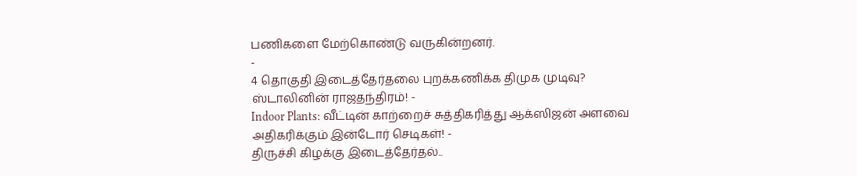பணிகளை மேற்கொண்டு வருகின்றனர்.
-
4 தொகுதி இடைத்தேர்தலை புறக்கணிக்க திமுக முடிவு? ஸ்டாலினின் ராஜதந்திரம்! -
Indoor Plants: வீட்டின் காற்றைச் சுத்திகரித்து ஆக்ஸிஜன் அளவை அதிகரிக்கும் இன்டோர் செடிகள்! -
திருச்சி கிழக்கு இடைத்தேர்தல்..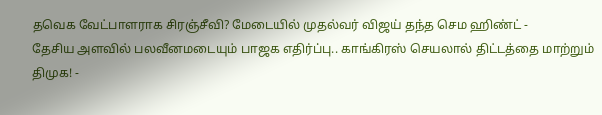தவெக வேட்பாளராக சிரஞ்சீவி? மேடையில் முதல்வர் விஜய் தந்த செம ஹிண்ட் -
தேசிய அளவில் பலவீனமடையும் பாஜக எதிர்ப்பு.. காங்கிரஸ் செயலால் திட்டத்தை மாற்றும் திமுக! -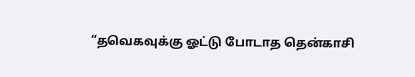“தவெகவுக்கு ஓட்டு போடாத தென்காசி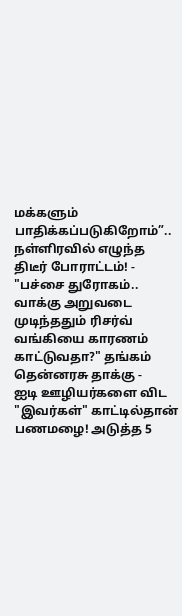மக்களும் பாதிக்கப்படுகிறோம்”.. நள்ளிரவில் எழுந்த திடீர் போராட்டம்! -
"பச்சை துரோகம்.. வாக்கு அறுவடை முடிந்ததும் ரிசர்வ் வங்கியை காரணம் காட்டுவதா?" தங்கம் தென்னரசு தாக்கு -
ஐடி ஊழியர்களை விட "இவர்கள்" காட்டில்தான் பணமழை! அடுத்த 5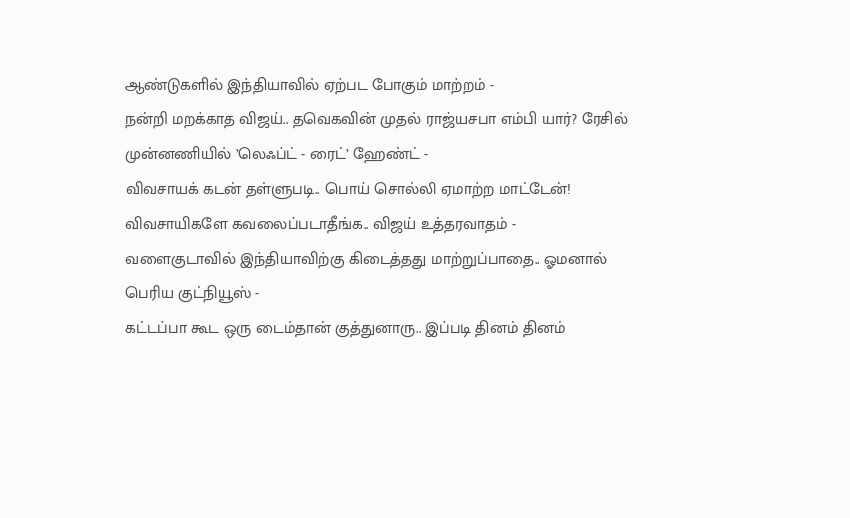ஆண்டுகளில் இந்தியாவில் ஏற்பட போகும் மாற்றம் -
நன்றி மறக்காத விஜய்.. தவெகவின் முதல் ராஜ்யசபா எம்பி யார்? ரேசில் முன்னணியில் ’லெஃப்ட் - ரைட்’ ஹேண்ட் -
விவசாயக் கடன் தள்ளுபடி.. பொய் சொல்லி ஏமாற்ற மாட்டேன்! விவசாயிகளே கவலைப்படாதீங்க.. விஜய் உத்தரவாதம் -
வளைகுடாவில் இந்தியாவிற்கு கிடைத்தது மாற்றுப்பாதை.. ஓமனால் பெரிய குட்நியூஸ் -
கட்டப்பா கூட ஒரு டைம்தான் குத்துனாரு.. இப்படி தினம் தினம்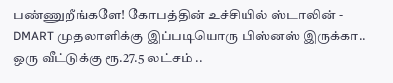பண்ணுறீங்களே! கோபத்தின் உச்சியில் ஸ்டாலின் -
DMART முதலாளிக்கு இப்படியொரு பிஸ்னஸ் இருக்கா.. ஒரு வீட்டுக்கு ரூ.27.5 லட்சம் ..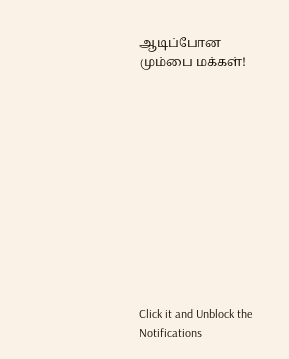ஆடிப்போன மும்பை மக்கள்!












Click it and Unblock the Notifications